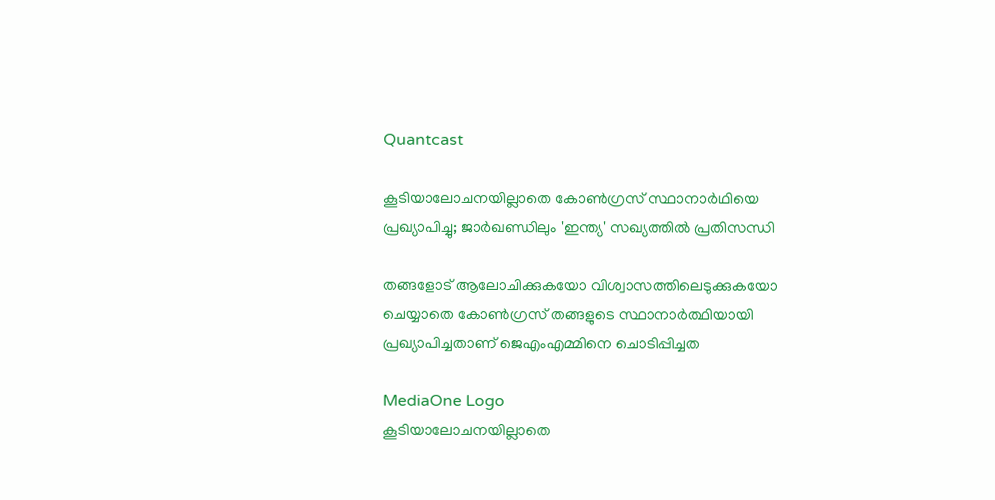Quantcast

കൂടിയാലോചനയില്ലാതെ കോൺഗ്രസ് സ്ഥാനാർഥിയെ പ്രഖ്യാപിച്ചു; ജാർഖണ്ഡിലും 'ഇന്ത്യ' സഖ്യത്തിൽ പ്രതിസന്ധി

തങ്ങളോട് ആലോചിക്കുകയോ വിശ്വാസത്തിലെടുക്കുകയോ ചെയ്യാതെ കോൺഗ്രസ് തങ്ങളുടെ സ്ഥാനാർത്ഥിയായി പ്രഖ്യാപിച്ചതാണ് ജെഎംഎമ്മിനെ ചൊടിപ്പിച്ചത

MediaOne Logo
കൂടിയാലോചനയില്ലാതെ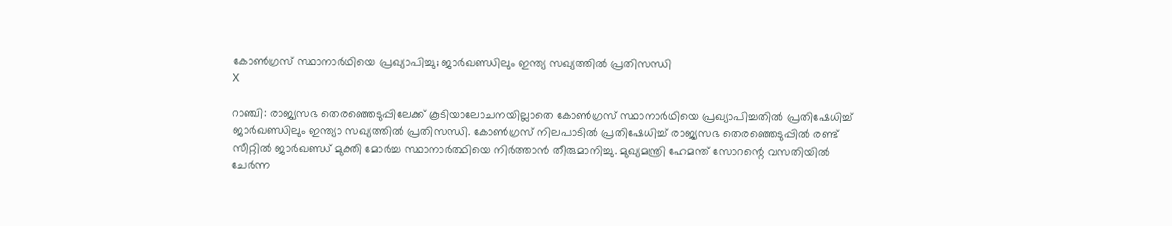കോൺഗ്രസ് സ്ഥാനാർഥിയെ പ്രഖ്യാപിച്ചു; ജാർഖണ്ഡിലും ഇന്ത്യ സഖ്യത്തിൽ പ്രതിസന്ധി
X

റാഞ്ചി: രാജ്യസഭ തെരഞ്ഞെടുപ്പിലേക്ക് കൂടിയാലോചനയില്ലാതെ കോൺഗ്രസ് സ്ഥാനാർഥിയെ പ്രഖ്യാപിച്ചതിൽ പ്രതിഷേധിച്ച് ജാർഖണ്ഡിലും ഇന്ത്യാ സഖ്യത്തിൽ പ്രതിസന്ധി. കോൺഗ്രസ് നിലപാടിൽ പ്രതിഷേധിച്ച് രാജ്യസഭ തെരഞ്ഞെടുപ്പിൽ രണ്ട് സീറ്റിൽ ജാർഖണ്ഡ് മുക്തി മോർച്ച സ്ഥാനാർത്ഥിയെ നിർത്താൻ തീരുമാനിച്ചു. മുഖ്യമന്ത്രി ഹേമന്ത് സോറന്റെ വസതിയിൽ ചേർന്ന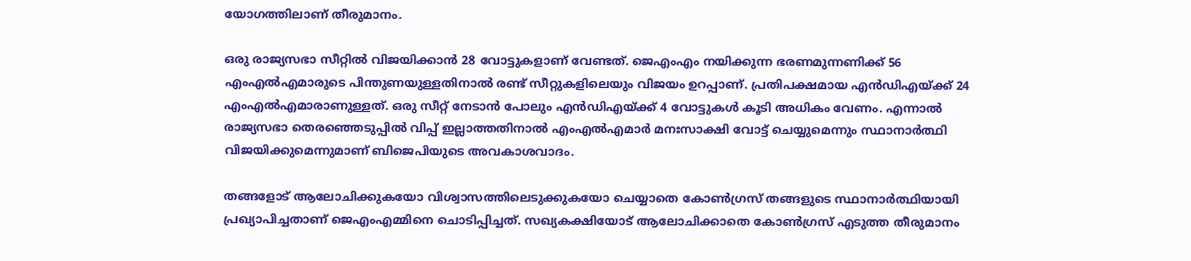യോഗത്തിലാണ് തീരുമാനം.

ഒരു രാജ്യസഭാ സീറ്റിൽ വിജയിക്കാൻ 28 വോട്ടുകളാണ് വേണ്ടത്. ജെഎംഎം നയിക്കുന്ന ഭരണമുന്നണിക്ക് 56 എംഎൽഎമാരുടെ പിന്തുണയുള്ളതിനാൽ രണ്ട് സീറ്റുകളിലെയും വിജയം ഉറപ്പാണ്. പ്രതിപക്ഷമായ എൻഡിഎയ്ക്ക് 24 എംഎൽഎമാരാണുള്ളത്. ഒരു സീറ്റ് നേടാൻ പോലും എൻഡിഎയ്ക്ക് 4 വോട്ടുകൾ കൂടി അധികം വേണം. എന്നാൽ രാജ്യസഭാ തെരഞ്ഞെടുപ്പിൽ വിപ്പ് ഇല്ലാത്തതിനാൽ എംഎൽഎമാർ മനഃസാക്ഷി വോട്ട് ചെയ്യുമെന്നും സ്ഥാനാർത്ഥി വിജയിക്കുമെന്നുമാണ് ബിജെപിയുടെ അവകാശവാദം.

തങ്ങളോട് ആലോചിക്കുകയോ വിശ്വാസത്തിലെടുക്കുകയോ ചെയ്യാതെ കോൺഗ്രസ് തങ്ങളുടെ സ്ഥാനാർത്ഥിയായി പ്രഖ്യാപിച്ചതാണ് ജെഎംഎമ്മിനെ ചൊടിപ്പിച്ചത്. സഖ്യകക്ഷിയോട് ആലോചിക്കാതെ കോൺഗ്രസ് എടുത്ത തീരുമാനം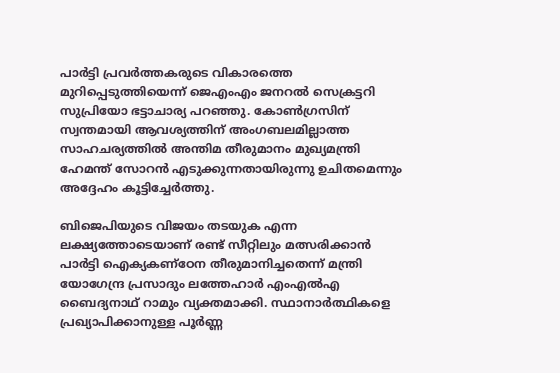പാർട്ടി പ്രവർത്തകരുടെ വികാരത്തെ മുറിപ്പെടുത്തിയെന്ന് ജെഎംഎം ജനറൽ സെക്രട്ടറി സുപ്രിയോ ഭട്ടാചാര്യ പറഞ്ഞു. കോൺഗ്രസിന് സ്വന്തമായി ആവശ്യത്തിന് അംഗബലമില്ലാത്ത സാഹചര്യത്തിൽ അന്തിമ തീരുമാനം മുഖ്യമന്ത്രി ഹേമന്ത് സോറൻ എടുക്കുന്നതായിരുന്നു ഉചിതമെന്നും അദ്ദേഹം കൂട്ടിച്ചേർത്തു.

ബിജെപിയുടെ വിജയം തടയുക എന്ന ലക്ഷ്യത്തോടെയാണ് രണ്ട് സീറ്റിലും മത്സരിക്കാൻ പാർട്ടി ഐക്യകണ്‌ഠേന തീരുമാനിച്ചതെന്ന് മന്ത്രി യോഗേന്ദ്ര പ്രസാദും ലത്തേഹാർ എംഎൽഎ ബൈദ്യനാഥ് റാമും വ്യക്തമാക്കി. സ്ഥാനാർത്ഥികളെ പ്രഖ്യാപിക്കാനുള്ള പൂർണ്ണ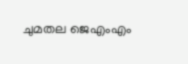ചുമതല ജെഎംഎം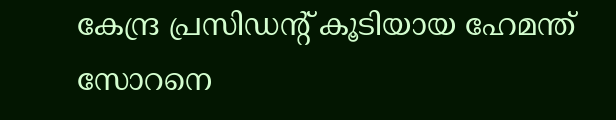കേന്ദ്ര പ്രസിഡന്റ് കൂടിയായ ഹേമന്ത് സോറനെ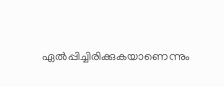ഏൽപ്പിച്ചിരിക്കുകയാണെന്നും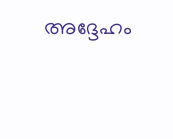അദ്ദേഹം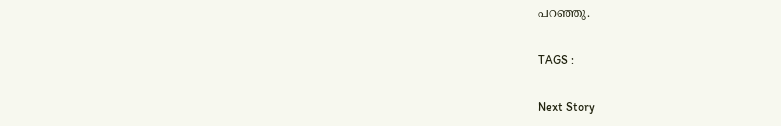പറഞ്ഞു.

TAGS :

Next Story